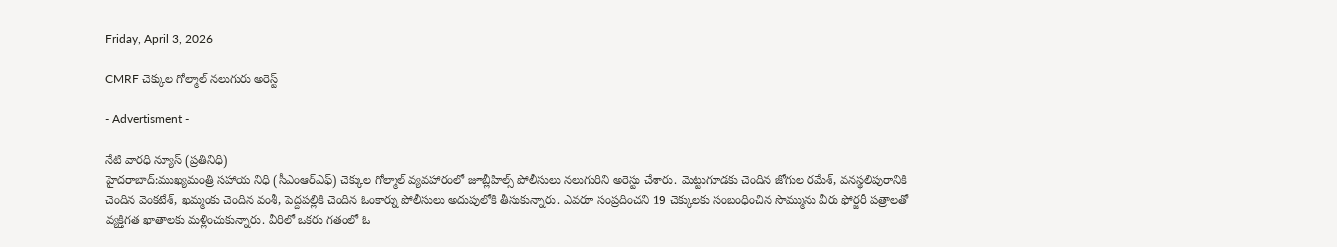Friday, April 3, 2026

CMRF చెక్కుల గోల్మాల్ నలుగురు అరెస్ట్

- Advertisment -

నేటి వారధి న్యూస్ (ప్రతినిధి)
హైదరాబాద్:ముఖ్యమంత్రి సహాయ నిధి (సీఎంఆర్ఎఫ్) చెక్కుల గోల్మాల్ వ్యవహారంలో జూబ్లీహిల్స్ పోలీసులు నలుగురిని అరెస్టు చేశారు. మెట్టుగూడకు చెందిన జోగుల రమేశ్, వనస్థలిపురానికి చెందిన వెంకటేశ్, ఖమ్మంకు చెందిన వంశీ, పెద్దపల్లికి చెందిన ఓంకార్ను పోలీసులు అదుపులోకి తీసుకున్నారు. ఎవరూ సంప్రదించని 19 చెక్కులకు సంబంధించిన సొమ్మును వీరు ఫోర్జరీ పత్రాలతో వ్యక్తిగత ఖాతాలకు మళ్లించుకున్నారు. వీరిలో ఒకరు గతంలో ఓ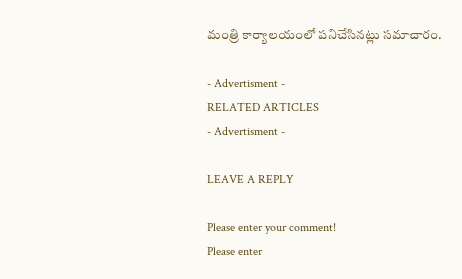మంత్రి కార్యాలయంలో పనిచేసినట్లు సమాచారం.

- Advertisment -
RELATED ARTICLES
- Advertisment -

LEAVE A REPLY

Please enter your comment!
Please enter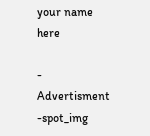your name here

- Advertisment -spot_img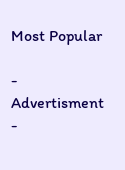Most Popular

- Advertisment -